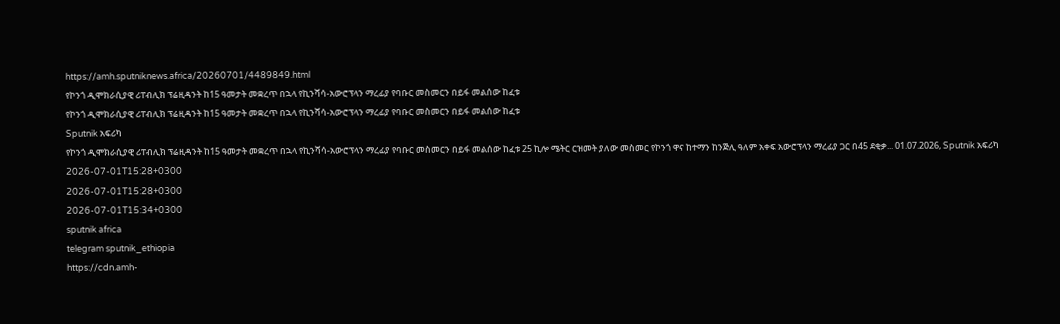https://amh.sputniknews.africa/20260701/4489849.html
የኮንጎ ዲሞክራሲያዊ ሪፐብሊክ ፕሬዚዳንት ከ15 ዓመታት መቋረጥ በኋላ የኪንሻሳ-አውሮፕላን ማረፊያ የባቡር መስመርን በይፋ መልሰው ከፈቱ
የኮንጎ ዲሞክራሲያዊ ሪፐብሊክ ፕሬዚዳንት ከ15 ዓመታት መቋረጥ በኋላ የኪንሻሳ-አውሮፕላን ማረፊያ የባቡር መስመርን በይፋ መልሰው ከፈቱ
Sputnik አፍሪካ
የኮንጎ ዲሞክራሲያዊ ሪፐብሊክ ፕሬዚዳንት ከ15 ዓመታት መቋረጥ በኋላ የኪንሻሳ-አውሮፕላን ማረፊያ የባቡር መስመርን በይፋ መልሰው ከፈቱ 25 ኪሎ ሜትር ርዝመት ያለው መስመር የኮንጎ ዋና ከተማን ከንጅሊ ዓለም አቀፍ አውሮፕላን ማረፊያ ጋር በ45 ደቂቃ... 01.07.2026, Sputnik አፍሪካ
2026-07-01T15:28+0300
2026-07-01T15:28+0300
2026-07-01T15:34+0300
sputnik africa
telegram sputnik_ethiopia
https://cdn.amh-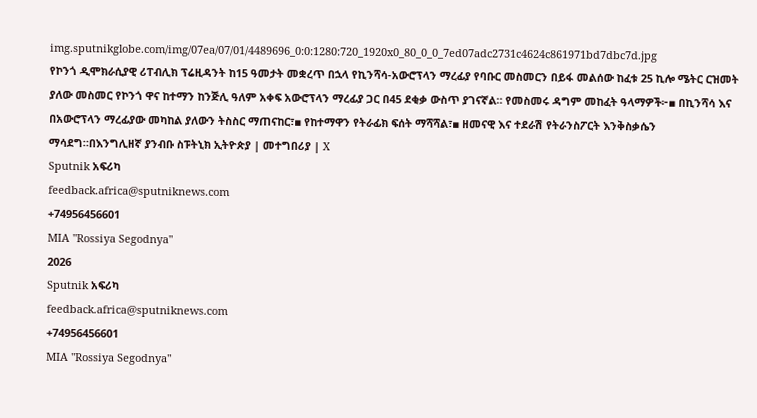img.sputnikglobe.com/img/07ea/07/01/4489696_0:0:1280:720_1920x0_80_0_0_7ed07adc2731c4624c861971bd7dbc7d.jpg
የኮንጎ ዲሞክራሲያዊ ሪፐብሊክ ፕሬዚዳንት ከ15 ዓመታት መቋረጥ በኋላ የኪንሻሳ-አውሮፕላን ማረፊያ የባቡር መስመርን በይፋ መልሰው ከፈቱ 25 ኪሎ ሜትር ርዝመት ያለው መስመር የኮንጎ ዋና ከተማን ከንጅሊ ዓለም አቀፍ አውሮፕላን ማረፊያ ጋር በ45 ደቂቃ ውስጥ ያገናኛል። የመስመሩ ዳግም መከፈት ዓላማዎች፦▪ በኪንሻሳ እና በአውሮፕላን ማረፊያው መካከል ያለውን ትስስር ማጠናከር፣▪ የከተማዋን የትራፊክ ፍሰት ማሻሻል፣▪ ዘመናዊ እና ተደራሽ የትራንስፖርት እንቅስቃሴን ማሳደግ።በእንግሊዘኛ ያንብቡ ስፑትኒክ ኢትዮጵያ | መተግበሪያ | X
Sputnik አፍሪካ
feedback.africa@sputniknews.com
+74956456601
MIA "Rossiya Segodnya"
2026
Sputnik አፍሪካ
feedback.africa@sputniknews.com
+74956456601
MIA "Rossiya Segodnya"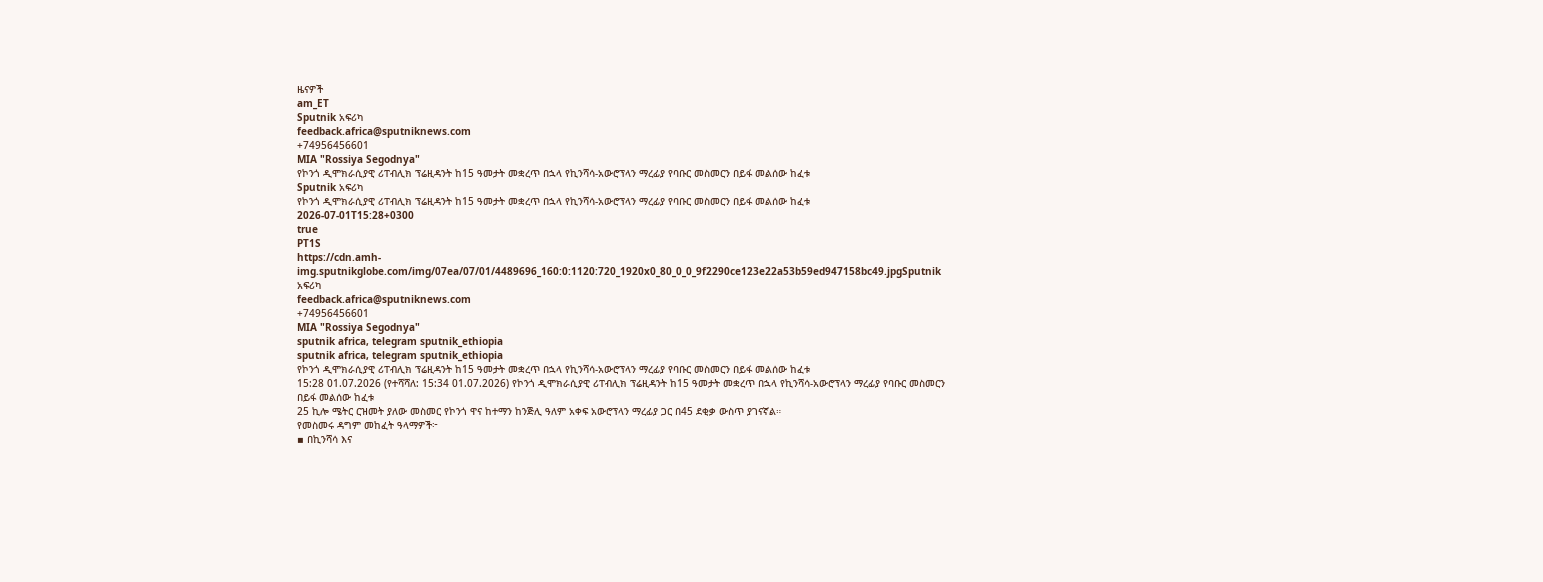ዜናዎች
am_ET
Sputnik አፍሪካ
feedback.africa@sputniknews.com
+74956456601
MIA "Rossiya Segodnya"
የኮንጎ ዲሞክራሲያዊ ሪፐብሊክ ፕሬዚዳንት ከ15 ዓመታት መቋረጥ በኋላ የኪንሻሳ-አውሮፕላን ማረፊያ የባቡር መስመርን በይፋ መልሰው ከፈቱ
Sputnik አፍሪካ
የኮንጎ ዲሞክራሲያዊ ሪፐብሊክ ፕሬዚዳንት ከ15 ዓመታት መቋረጥ በኋላ የኪንሻሳ-አውሮፕላን ማረፊያ የባቡር መስመርን በይፋ መልሰው ከፈቱ
2026-07-01T15:28+0300
true
PT1S
https://cdn.amh-img.sputnikglobe.com/img/07ea/07/01/4489696_160:0:1120:720_1920x0_80_0_0_9f2290ce123e22a53b59ed947158bc49.jpgSputnik አፍሪካ
feedback.africa@sputniknews.com
+74956456601
MIA "Rossiya Segodnya"
sputnik africa, telegram sputnik_ethiopia
sputnik africa, telegram sputnik_ethiopia
የኮንጎ ዲሞክራሲያዊ ሪፐብሊክ ፕሬዚዳንት ከ15 ዓመታት መቋረጥ በኋላ የኪንሻሳ-አውሮፕላን ማረፊያ የባቡር መስመርን በይፋ መልሰው ከፈቱ
15:28 01.07.2026 (የተሻሻለ: 15:34 01.07.2026) የኮንጎ ዲሞክራሲያዊ ሪፐብሊክ ፕሬዚዳንት ከ15 ዓመታት መቋረጥ በኋላ የኪንሻሳ-አውሮፕላን ማረፊያ የባቡር መስመርን በይፋ መልሰው ከፈቱ
25 ኪሎ ሜትር ርዝመት ያለው መስመር የኮንጎ ዋና ከተማን ከንጅሊ ዓለም አቀፍ አውሮፕላን ማረፊያ ጋር በ45 ደቂቃ ውስጥ ያገናኛል።
የመስመሩ ዳግም መከፈት ዓላማዎች፦
▪ በኪንሻሳ እና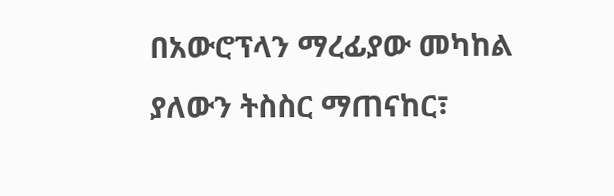በአውሮፕላን ማረፊያው መካከል ያለውን ትስስር ማጠናከር፣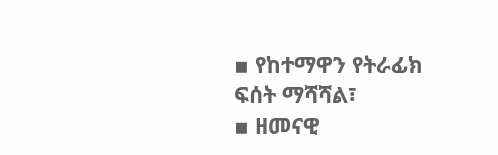▪ የከተማዋን የትራፊክ ፍሰት ማሻሻል፣
▪ ዘመናዊ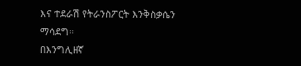እና ተደራሽ የትራንስፖርት እንቅስቃሴን ማሳደግ።
በእንግሊዘኛ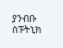ያንብቡ
ስፑትኒክ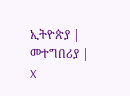ኢትዮጵያ | መተግበሪያ | X